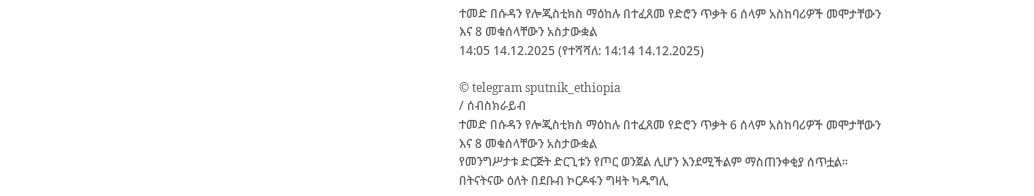ተመድ በሱዳን የሎጂስቲክስ ማዕከሉ በተፈጸመ የድሮን ጥቃት 6 ሰላም አስከባሪዎች መሞታቸውን እና 8 መቁሰላቸውን አስታውቋል
14:05 14.12.2025 (የተሻሻለ: 14:14 14.12.2025)

© telegram sputnik_ethiopia
/ ሰብስክራይብ
ተመድ በሱዳን የሎጂስቲክስ ማዕከሉ በተፈጸመ የድሮን ጥቃት 6 ሰላም አስከባሪዎች መሞታቸውን እና 8 መቁሰላቸውን አስታውቋል
የመንግሥታቱ ድርጅት ድርጊቱን የጦር ወንጀል ሊሆን እንደሚችልም ማስጠንቀቂያ ሰጥቷል፡፡
በትናትናው ዕለት በደቡብ ኮርዶፋን ግዛት ካዱግሊ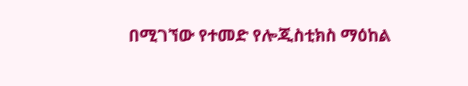በሚገኘው የተመድ የሎጂስቲክስ ማዕከል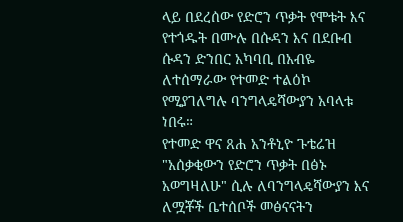ላይ በደረሰው የድሮን ጥቃት የሞቱት እና የተጎዱት በሙሉ በሱዳን እና በደቡብ ሱዳን ድንበር አካባቢ በአብዬ ለተሰማራው የተመድ ተልዕኮ የሚያገለግሉ ባንግላዴሻውያን አባላቱ ነበሩ።
የተመድ ዋና ጸሐ አንቶኒዮ ጉቴሬዝ "አሰቃቂውን የድሮን ጥቃት በፅኑ አወግዛለሁ" ሲሉ ለባንግላዴሻውያን እና ለሟቾች ቤተሰቦች መፅናናትን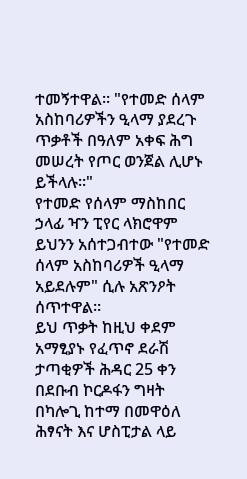ተመኝተዋል። "የተመድ ሰላም አስከባሪዎችን ዒላማ ያደረጉ ጥቃቶች በዓለም አቀፍ ሕግ መሠረት የጦር ወንጀል ሊሆኑ ይችላሉ።"
የተመድ የሰላም ማስከበር ኃላፊ ዣን ፒየር ላክሮዋም ይህንን አሰተጋብተው "የተመድ ሰላም አስከባሪዎች ዒላማ አይደሉም" ሲሉ አጽንዖት ሰጥተዋል።
ይህ ጥቃት ከዚህ ቀደም አማፂያኑ የፈጥኖ ደራሽ ታጣቂዎች ሕዳር 25 ቀን በደቡብ ኮርዶፋን ግዛት በካሎጊ ከተማ በመዋዕለ ሕፃናት እና ሆስፒታል ላይ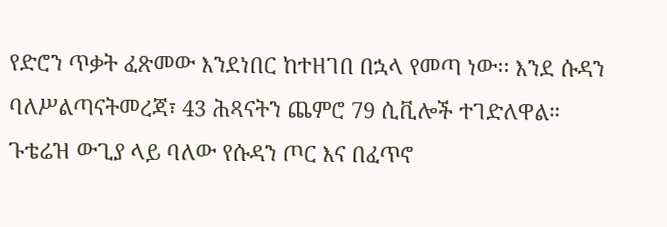የድሮን ጥቃት ፈጽመው እንደነበር ከተዘገበ በኋላ የመጣ ነው፡፡ እንደ ሱዳን ባለሥልጣናትመረጃ፣ 43 ሕጻናትን ጨምሮ 79 ሲቪሎች ተገድለዋል።
ጉቴሬዝ ውጊያ ላይ ባለው የሱዳን ጦር እና በፈጥኖ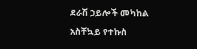ደራሽ ኃይሎች መካከል አስቸኳይ የተኩስ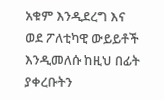አቁም እንዲደረግ እና ወደ ፖለቲካዊ ውይይቶች እንዲመለሱ ከዚህ በፊት ያቀረቡትን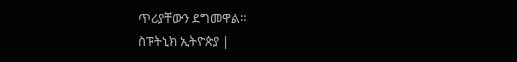ጥሪያቸውን ደግመዋል።
ስፑትኒክ ኢትዮጵያ |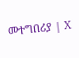መተግበሪያ | X